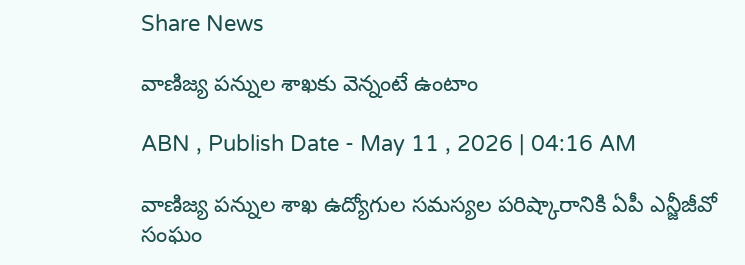Share News

వాణిజ్య పన్నుల శాఖకు వెన్నంటే ఉంటాం

ABN , Publish Date - May 11 , 2026 | 04:16 AM

వాణిజ్య పన్నుల శాఖ ఉద్యోగుల సమస్యల పరిష్కారానికి ఏపీ ఎన్జీజీవో సంఘం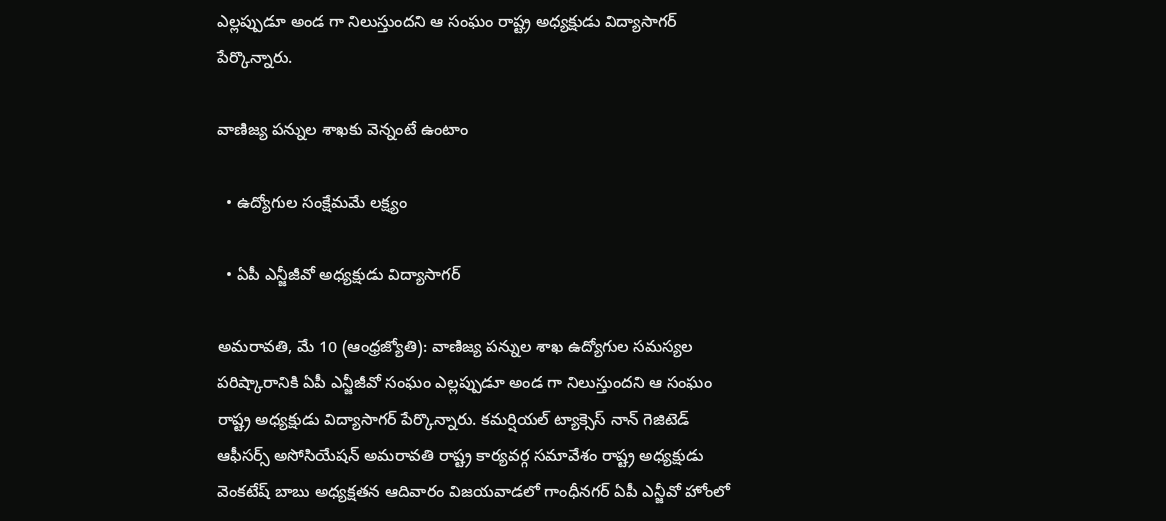ఎల్లప్పుడూ అండ గా నిలుస్తుందని ఆ సంఘం రాష్ట్ర అధ్యక్షుడు విద్యాసాగర్‌ పేర్కొన్నారు.

వాణిజ్య పన్నుల శాఖకు వెన్నంటే ఉంటాం

  • ఉద్యోగుల సంక్షేమమే లక్ష్యం

  • ఏపీ ఎన్జీజీవో అధ్యక్షుడు విద్యాసాగర్‌

అమరావతి, మే 10 (ఆంధ్రజ్యోతి): వాణిజ్య పన్నుల శాఖ ఉద్యోగుల సమస్యల పరిష్కారానికి ఏపీ ఎన్జీజీవో సంఘం ఎల్లప్పుడూ అండ గా నిలుస్తుందని ఆ సంఘం రాష్ట్ర అధ్యక్షుడు విద్యాసాగర్‌ పేర్కొన్నారు. కమర్షియల్‌ ట్యాక్సెస్‌ నాన్‌ గెజిటెడ్‌ ఆఫీసర్స్‌ అసోసియేషన్‌ అమరావతి రాష్ట్ర కార్యవర్గ సమావేశం రాష్ట్ర అధ్యక్షుడు వెంకటేష్‌ బాబు అధ్యక్షతన ఆదివారం విజయవాడలో గాంధీనగర్‌ ఏపీ ఎన్జీవో హోంలో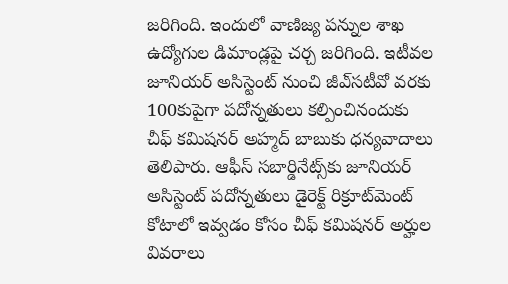జరిగింది. ఇందులో వాణిజ్య పన్నుల శాఖ ఉద్యోగుల డిమాండ్లపై చర్చ జరిగింది. ఇటీవల జూనియర్‌ అసిస్టెంట్‌ నుంచి జీఎ్‌సటీవో వరకు 100కుపైగా పదోన్నతులు కల్పించినందుకు చీఫ్‌ కమిషనర్‌ అహ్మద్‌ బాబుకు ధన్యవాదాలు తెలిపారు. ఆఫీస్‌ సబార్డినేట్స్‌కు జూనియర్‌ అసిస్టెంట్‌ పదోన్నతులు డైరెక్ట్‌ రిక్రూట్‌మెంట్‌ కోటాలో ఇవ్వడం కోసం చీఫ్‌ కమిషనర్‌ అర్హుల వివరాలు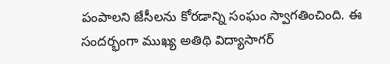పంపాలని జేసీలను కోరడాన్ని సంఘం స్వాగతించింది. ఈ సందర్భంగా ముఖ్య అతిథి విద్యాసాగర్‌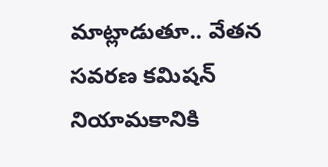మాట్లాడుతూ.. వేతన సవరణ కమిషన్‌ నియామకానికి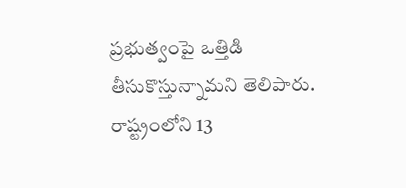ప్రభుత్వంపై ఒత్తిడి తీసుకొస్తున్నామని తెలిపారు. రాష్ట్రంలోని 13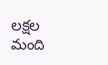లక్షల మంది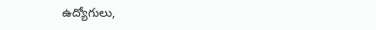ఉద్యోగులు,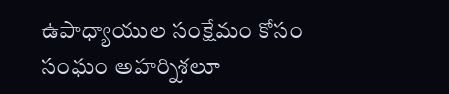ఉపాధ్యాయుల సంక్షేమం కోసం సంఘం అహర్నిశలూ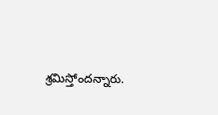శ్రమిస్తోందన్నారు.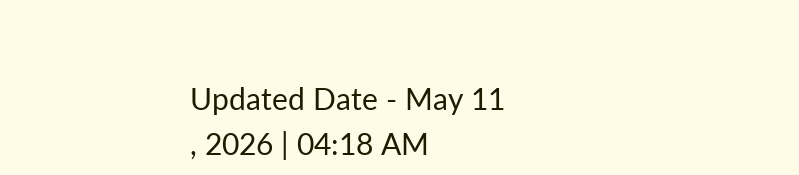Updated Date - May 11 , 2026 | 04:18 AM